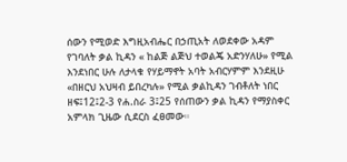ሰውን የሚወድ እግዚአብሔር በኃጢአት ለወደቀው አዳም የገባለት ቃል ኪዳን « ከልጅ ልጅህ ተወልጄ አድንሃለሁ» የሚል እንደነበር ሁሉ ለታላቁ የሃይማኖት አባት አብርሃምም እንደዚሁ «በዘርህ አህዛብ ይበረካሉ» የሚል ቃልኪዳን ገብቶለት ነበር ዘፍ፤12፤2-3 የሐ.ስራ 3፤25 የሰጠውን ቃል ኪዳን የማያስቀር አምላክ ጊዜው ሲደርስ ፈፀመው።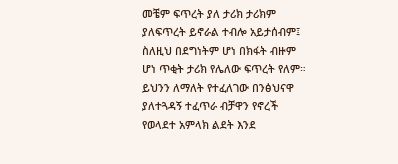መቼም ፍጥረት ያለ ታሪክ ታሪክም ያለፍጥረት ይኖራል ተብሎ አይታሰብም፤ ስለዚህ በደግነትም ሆነ በክፋት ብዙም ሆነ ጥቂት ታሪክ የሌለው ፍጥረት የለም። ይህንን ለማለት የተፈለገው በንፅህናዋ ያለተጓዳኝ ተፈጥራ ብቻዋን የኖረች የወላደተ አምላክ ልደት እንደ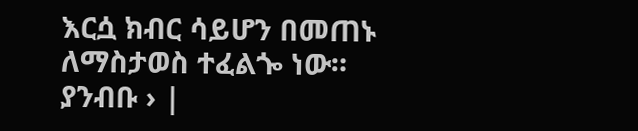እርሷ ክብር ሳይሆን በመጠኑ ለማስታወስ ተፈልጐ ነው።
ያንብቡ › |